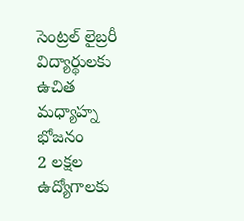సెంట్రల్ లైబ్రరీ విద్యార్థులకు ఉచిత మధ్యాహ్న భోజనం
2 లక్షల ఉద్యోగాలకు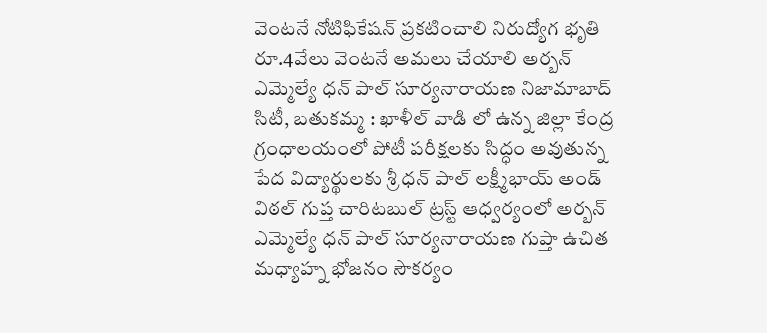వెంటనే నోటిఫికేషన్ ప్రకటించాలి నిరుద్యోగ భృతి రూ.4వేలు వెంటనే అమలు చేయాలి అర్బన్ ఎమ్మెల్యే ధన్ పాల్ సూర్యనారాయణ నిజామాబాద్ సిటీ, బతుకమ్మ : ఖాళీల్ వాడి లో ఉన్న జిల్లా కేంద్ర గ్రంధాలయంలో పోటీ పరీక్షలకు సిద్ధం అవుతున్న పేద విద్యార్థులకు శ్రీ ధన్ పాల్ లక్ష్మీభాయ్ అండ్ విఠల్ గుప్త చారిటబుల్ ట్రస్ట్ ఆధ్వర్యంలో అర్బన్ ఎమ్మెల్యే ధన్ పాల్ సూర్యనారాయణ గుప్తా ఉచిత మధ్యాహ్న భోజనం సౌకర్యం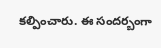కల్పించారు. ఈ సందర్బంగా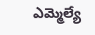ఎమ్మెల్యే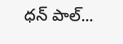ధన్ పాల్...